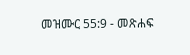መዝሙር 55:9 - መጽሐፍ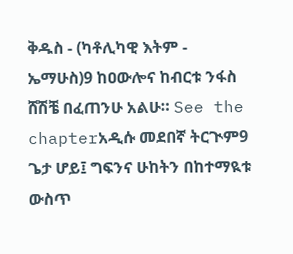ቅዱስ - (ካቶሊካዊ እትም - ኤማሁስ)9 ከዐውሎና ከብርቱ ንፋስ ሸሽቼ በፈጠንሁ አልሁ። See the chapterአዲሱ መደበኛ ትርጒም9 ጌታ ሆይ፤ ግፍንና ሁከትን በከተማዪቱ ውስጥ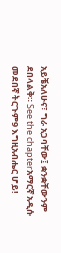አይቼአለሁና፣ ግራ አጋባቸው፤ ቋንቋቸውንም ደበላልቅ። See the chapterአማርኛ አዲሱ መደበኛ ትርጉም9 እግዚአብሔር ሆይ!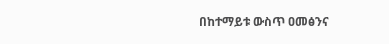በከተማይቱ ውስጥ ዐመፅንና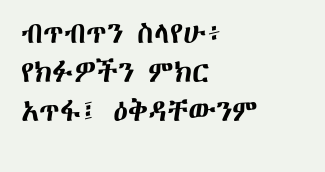ብጥብጥን ስላየሁ፥ የክፉዎችን ምክር አጥፋ፤ ዕቅዳቸውንም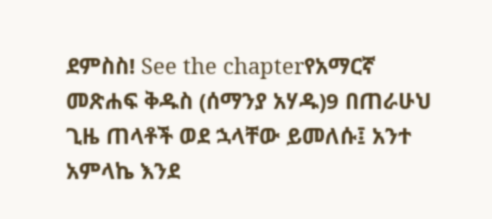ደምስስ! See the chapterየአማርኛ መጽሐፍ ቅዱስ (ሰማንያ አሃዱ)9 በጠራሁህ ጊዜ ጠላቶች ወደ ኋላቸው ይመለሱ፤ አንተ አምላኬ እንደ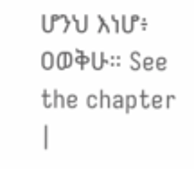ሆንህ እነሆ፥ ዐወቅሁ። See the chapter |